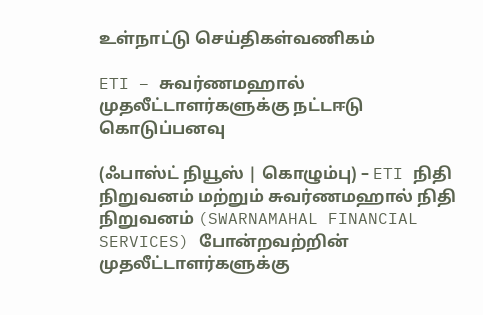உள்நாட்டு செய்திகள்வணிகம்

ETI – சுவர்ணமஹால் முதலீட்டாளர்களுக்கு நட்டஈடு கொடுப்பனவு

(ஃபாஸ்ட் நியூஸ் | கொழும்பு) – ETI நிதி நிறுவனம் மற்றும் சுவர்ணமஹால் நிதி நிறுவனம் (SWARNAMAHAL FINANCIAL SERVICES) போன்றவற்றின் முதலீட்டாளர்களுக்கு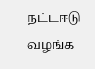நட்டஈடு வழங்க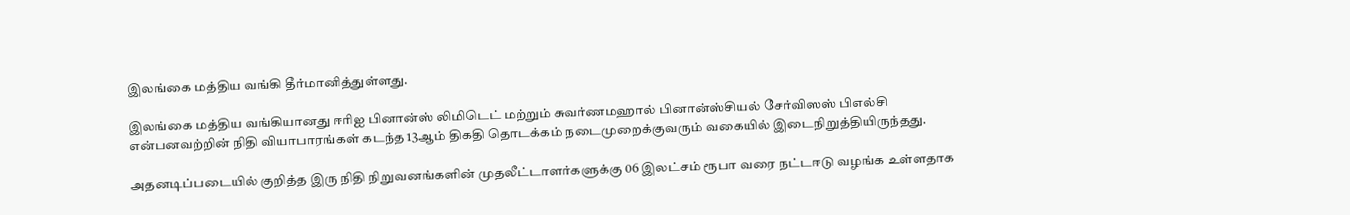இலங்கை மத்திய வங்கி தீர்மானித்துள்ளது.

இலங்கை மத்திய வங்கியானது ஈரிஐ பினான்ஸ் லிமிடெட் மற்றும் சுவர்ணமஹால் பினான்ஸ்சியல் சேர்விஸஸ் பிஎல்சி என்பனவற்றின் நிதி வியாபாரங்கள் கடந்த 13ஆம் திகதி தொடக்கம் நடைமுறைக்குவரும் வகையில் இடைநிறுத்தியிருந்தது.

அதனடிப்படையில் குறித்த இரு நிதி நிறுவனங்களின் முதலீட்டாளர்களுக்கு 06 இலட்சம் ரூபா வரை நட்டஈடு வழங்க உள்ளதாக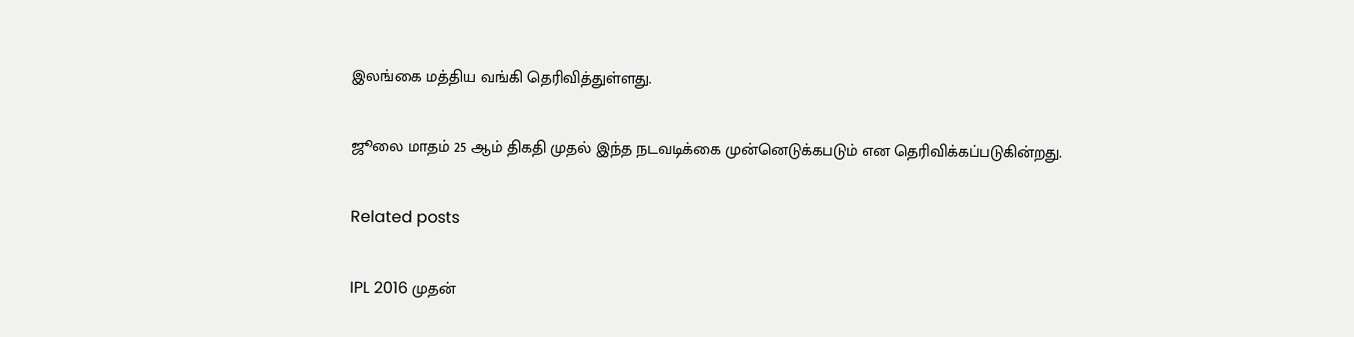இலங்கை மத்திய வங்கி தெரிவித்துள்ளது.

ஜூலை மாதம் 25 ஆம் திகதி முதல் இந்த நடவடிக்கை முன்னெடுக்கபடும் என தெரிவிக்கப்படுகின்றது.

Related posts

IPL 2016 முதன்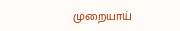முறையாய்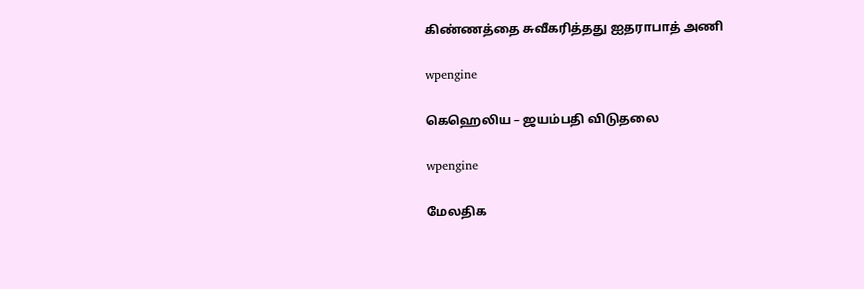கிண்ணத்தை சுவீகரித்தது ஐதராபாத் அணி

wpengine

கெஹெலிய – ஜயம்பதி விடுதலை

wpengine

மேலதிக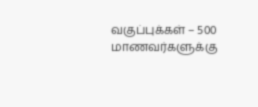வகுப்புக்கள் – 500 மாணவர்களுக்கு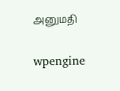அனுமதி

wpengine